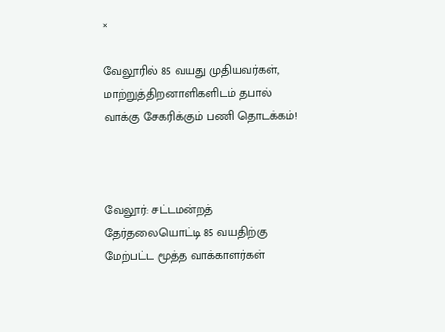×

வேலூரில் 85 வயது முதியவர்கள், மாற்றுத்திறனாளிகளிடம் தபால் வாக்கு சேகரிக்கும் பணி தொடக்கம்!



வேலூர்: சட்டமன்றத் தேர்தலையொட்டி 85 வயதிற்கு மேற்பட்ட மூத்த வாக்காளர்கள்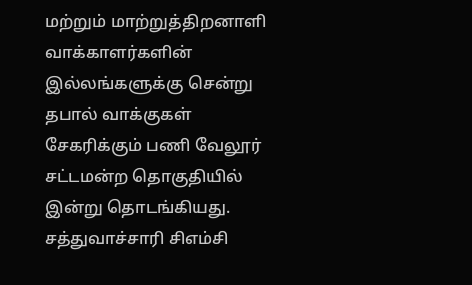மற்றும் மாற்றுத்திறனாளி வாக்காளர்களின் இல்லங்களுக்கு சென்று தபால் வாக்குகள் சேகரிக்கும் பணி வேலூர் சட்டமன்ற தொகுதியில் இன்று தொடங்கியது. சத்துவாச்சாரி சிஎம்சி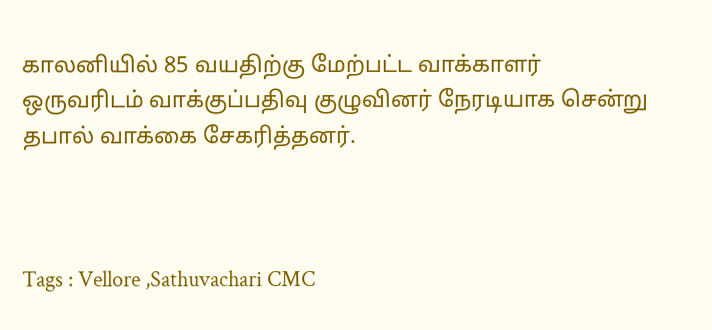காலனியில் 85 வயதிற்கு மேற்பட்ட வாக்காளர் ஒருவரிடம் வாக்குப்பதிவு குழுவினர் நேரடியாக சென்று தபால் வாக்கை சேகரித்தனர்.



Tags : Vellore ,Sathuvachari CMC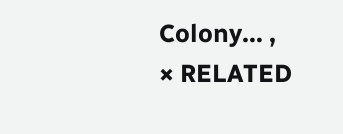Colony… ,
× RELATED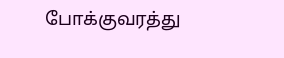போக்குவரத்து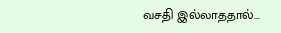வசதி இல்லாததால்...